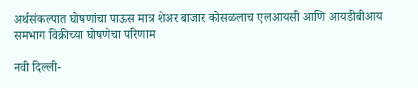अर्थसंकल्पात घोषणांचा पाऊस मात्र शेअर बाजार कोसळलाच एलआयसी आणि आयडीबीआय समभाग विक्रीच्या घोषणेचा परिणाम

नवी दिल्ली-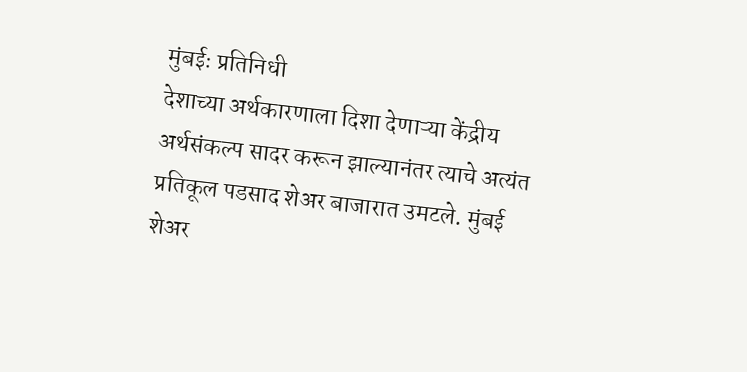मुंबईः प्रतिनिधी
देशाच्या अर्थकारणाला दिशा देणाऱ्या केंद्रीय अर्थसंकल्प सादर करून झाल्यानंतर त्याचे अत्यंत प्रतिकूल पडसाद शेअर बाजारात उमटले. मुंबई शेअर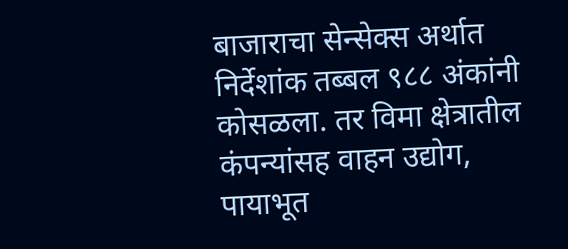बाजाराचा सेन्सेक्स अर्थात निर्देशांक तब्बल ९८८ अंकांनी कोसळला. तर विमा क्षेत्रातील कंपन्यांसह वाहन उद्योग, पायाभूत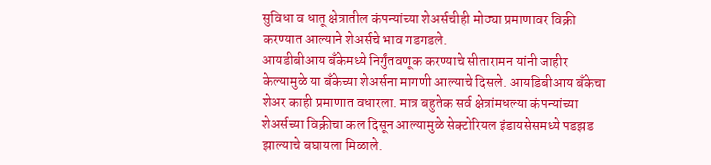सुविधा व धातू क्षेत्रातील कंपन्यांच्या शेअर्सचीही मोठ्या प्रमाणावर विक्री करण्यात आल्याने शेअर्सचे भाव गडगडले.
आयडीबीआय बँकेमध्ये निर्गुंतवणूक करण्याचे सीतारामन यांनी जाहीर केल्यामुळे या बँकेच्या शेअर्सना मागणी आल्याचे दिसले. आयडिबीआय बँकेचा शेअर काही प्रमाणात वधारला. मात्र बहुतेक सर्व क्षेत्रांमधल्या कंपन्यांच्या शेअर्सच्या विक्रीचा कल दिसून आल्यामुळे सेक्टोरियल इंडायसेसमध्ये पडझड झाल्याचे बघायला मिळाले.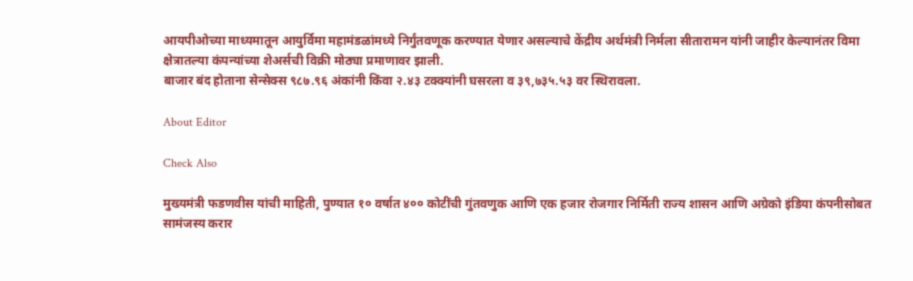आयपीओच्या माध्यमातून आयुर्विमा महामंडळांमध्ये निर्गुंतवणूक करण्यात येणार असल्याचे केंद्रीय अर्थमंत्री निर्मला सीतारामन यांनी जाहीर केल्यानंतर विमा क्षेत्रातल्या कंपन्यांच्या शेअर्सची विक्री मोठ्या प्रमाणावर झाली.
बाजार बंद होताना सेन्सेक्स ९८७.९६ अंकांनी किंवा २.४३ टक्क्यांनी घसरला व ३९,७३५.५३ वर स्थिरावला.

About Editor

Check Also

मुख्यमंत्री फडणवीस यांची माहिती, पुण्यात १० वर्षात ४०० कोटींची गुंतवणुक आणि एक हजार रोजगार निर्मिती राज्य शासन आणि अग्रेको इंडिया कंपनीसोबत सामंजस्य करार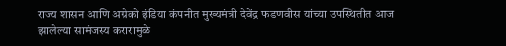राज्य शासन आणि अग्रेको इंडिया कंपनीत मुख्यमंत्री देवेंद्र फडणवीस यांच्या उपस्थितीत आज झालेल्या सामंजस्य करारामुळे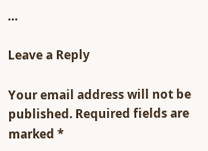…

Leave a Reply

Your email address will not be published. Required fields are marked *